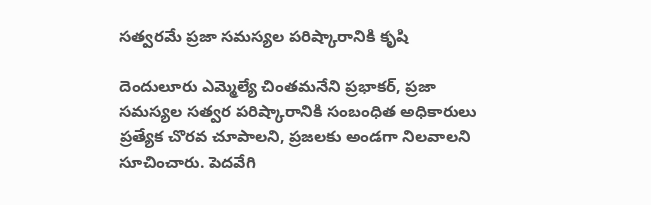సత్వరమే ప్రజా సమస్యల పరిష్కారానికి కృషి

దెందులూరు ఎమ్మెల్యే చింతమనేని ప్రభాకర్, ప్రజా సమస్యల సత్వర పరిష్కారానికి సంబంధిత అధికారులు ప్రత్యేక చొరవ చూపాలని, ప్రజలకు అండగా నిలవాలని సూచించారు. పెదవేగి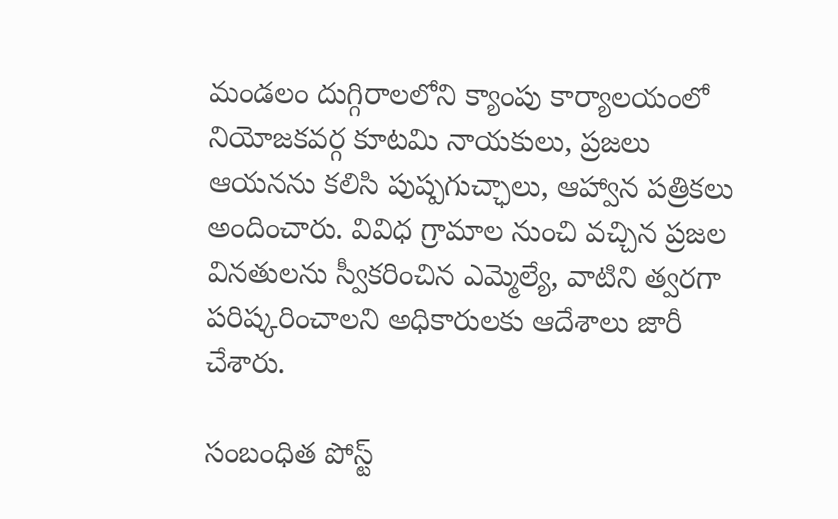మండలం దుగ్గిరాలలోని క్యాంపు కార్యాలయంలో నియోజకవర్గ కూటమి నాయకులు, ప్రజలు ఆయనను కలిసి పుష్పగుచ్ఛాలు, ఆహ్వాన పత్రికలు అందించారు. వివిధ గ్రామాల నుంచి వచ్చిన ప్రజల వినతులను స్వీకరించిన ఎమ్మెల్యే, వాటిని త్వరగా పరిష్కరించాలని అధికారులకు ఆదేశాలు జారీ చేశారు.

సంబంధిత పోస్ట్